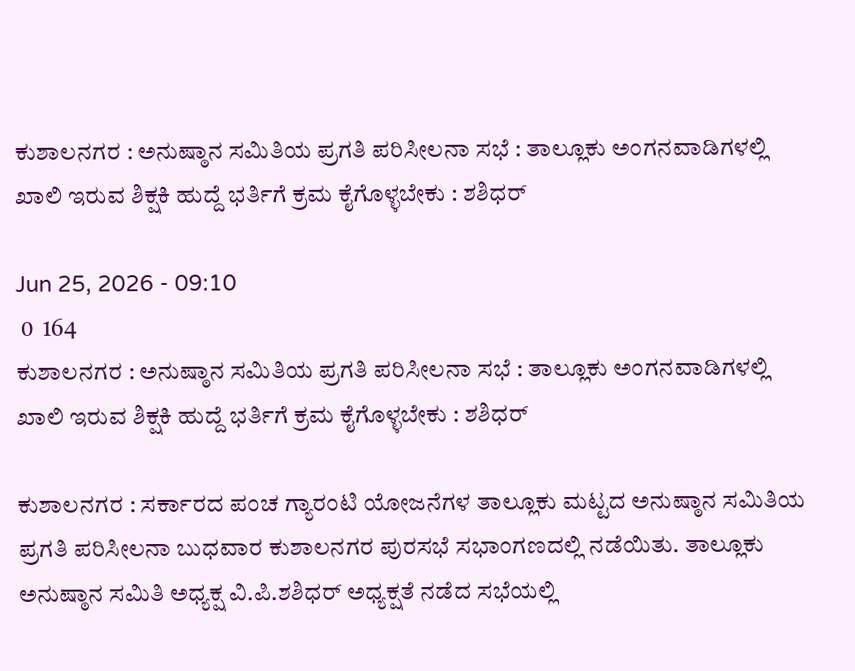ಕುಶಾಲನಗರ : ಅನುಷ್ಠಾನ ಸಮಿತಿಯ ಪ್ರಗತಿ ಪರಿಸೀಲನಾ ಸಭೆ : ತಾಲ್ಲೂಕು ಅಂಗನವಾಡಿಗಳಲ್ಲಿ ಖಾಲಿ ಇರುವ ಶಿಕ್ಷಕಿ ಹುದ್ದೆ ಭರ್ತಿಗೆ ಕ್ರಮ ಕೈಗೊಳ್ಳಬೇಕು : ಶಶಿಧರ್

Jun 25, 2026 - 09:10
 0  164
ಕುಶಾಲನಗರ : ಅನುಷ್ಠಾನ ಸಮಿತಿಯ ಪ್ರಗತಿ ಪರಿಸೀಲನಾ ಸಭೆ : ತಾಲ್ಲೂಕು ಅಂಗನವಾಡಿಗಳಲ್ಲಿ ಖಾಲಿ ಇರುವ ಶಿಕ್ಷಕಿ ಹುದ್ದೆ ಭರ್ತಿಗೆ ಕ್ರಮ ಕೈಗೊಳ್ಳಬೇಕು : ಶಶಿಧರ್

ಕುಶಾಲನಗರ : ಸರ್ಕಾರದ ಪಂಚ ಗ್ಯಾರಂಟಿ ಯೋಜನೆಗಳ ತಾಲ್ಲೂಕು ಮಟ್ಟದ ಅನುಷ್ಠಾನ ಸಮಿತಿಯ ಪ್ರಗತಿ ಪರಿಸೀಲನಾ ಬುಧವಾರ ಕುಶಾಲನಗರ ಪುರಸಭೆ ಸಭಾಂಗಣದಲ್ಲಿ ನಡೆಯಿತು. ತಾಲ್ಲೂಕು ಅನುಷ್ಠಾನ ಸಮಿತಿ ಅಧ್ಯಕ್ಷ ವಿ.ಪಿ.ಶಶಿಧರ್ ಅಧ್ಯಕ್ಷತೆ ನಡೆದ ಸಭೆಯಲ್ಲಿ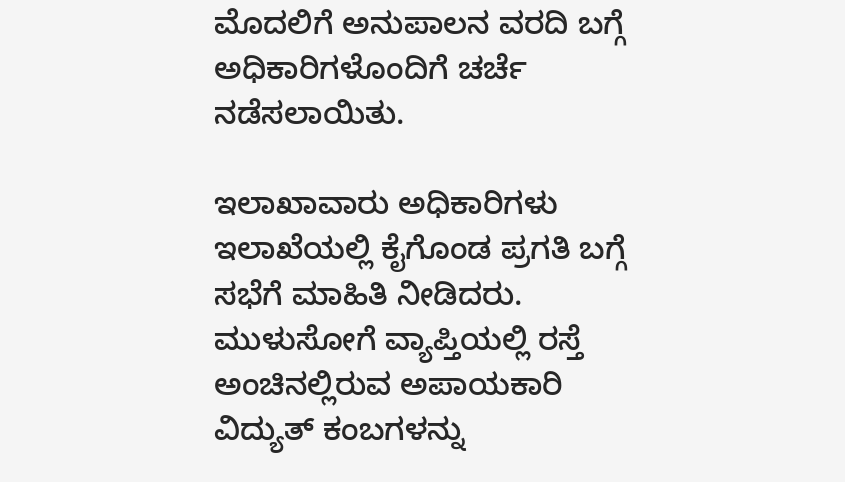ಮೊದಲಿಗೆ ಅನುಪಾಲನ ವರದಿ ಬಗ್ಗೆ ಅಧಿಕಾರಿಗಳೊಂದಿಗೆ ಚರ್ಚೆ ನಡೆಸಲಾಯಿತು.

ಇಲಾಖಾವಾರು ಅಧಿಕಾರಿಗಳು ಇಲಾಖೆಯಲ್ಲಿ ಕೈಗೊಂಡ ಪ್ರಗತಿ ಬಗ್ಗೆ ಸಭೆಗೆ ಮಾಹಿತಿ ನೀಡಿದರು. ಮುಳುಸೋಗೆ ವ್ಯಾಪ್ತಿಯಲ್ಲಿ ರಸ್ತೆ ಅಂಚಿನಲ್ಲಿರುವ ಅಪಾಯಕಾರಿ ವಿದ್ಯುತ್ ಕಂಬಗಳನ್ನು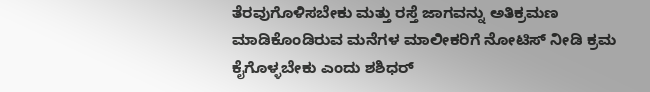ತೆರವುಗೊಳಿಸಬೇಕು ಮತ್ತು ರಸ್ತೆ ಜಾಗವನ್ನು ಅತಿಕ್ರಮಣ ಮಾಡಿಕೊಂಡಿರುವ ಮನೆಗಳ ಮಾಲೀಕರಿಗೆ ನೋಟಿಸ್ ನೀಡಿ ಕ್ರಮ ಕೈಗೊಳ್ಳಬೇಕು ಎಂದು ಶಶಿಧರ್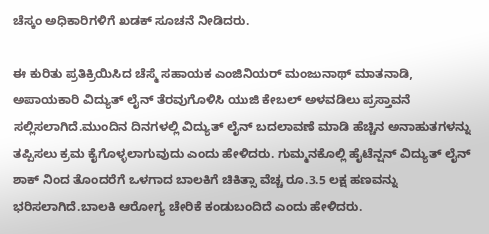ಚೆಸ್ಕಂ ಅಧಿಕಾರಿಗಳಿಗೆ ಖಡಕ್ ಸೂಚನೆ ನೀಡಿದರು.

ಈ ಕುರಿತು ಪ್ರತಿಕ್ರಿಯಿಸಿದ ಚೆಸ್ಮೆ ಸಹಾಯಕ ಎಂಜಿನಿಯರ್ ಮಂಜುನಾಥ್ ಮಾತನಾಡಿ, ಅಪಾಯಕಾರಿ ವಿದ್ಯುತ್ ಲೈನ್ ತೆರವುಗೊಳಿಸಿ ಯುಜಿ ಕೇಬಲ್ ಅಳವಡಿಲು ಪ್ರಸ್ತಾವನೆ ಸಲ್ಲಿಸಲಾಗಿದೆ.ಮುಂದಿನ ದಿನಗಳಲ್ಲಿ ವಿದ್ಯುತ್ ಲೈನ್ ಬದಲಾವಣೆ ಮಾಡಿ ಹೆಚ್ಚಿನ ಅನಾಹುತಗಳನ್ನು ತಪ್ಪಿಸಲು ಕ್ರಮ ಕೈಗೊಳ್ಳಲಾಗುವುದು ಎಂದು ಹೇಳಿದರು. ಗುಮ್ಮನಕೊಲ್ಲಿ ಹೈಟೆನ್ಷನ್ ವಿದ್ಯುತ್ ಲೈನ್ ಶಾಕ್ ನಿಂದ ತೊಂದರೆಗೆ ಒಳಗಾದ ಬಾಲಕಿಗೆ ಚಿಕಿತ್ಸಾ ವೆಚ್ಚ ರೂ.3.5 ಲಕ್ಷ ಹಣವನ್ನು ಭರಿಸಲಾಗಿದೆ.ಬಾಲಕಿ ಆರೋಗ್ಯ ಚೇರಿಕೆ ಕಂಡುಬಂದಿದೆ ಎಂದು ಹೇಳಿದರು.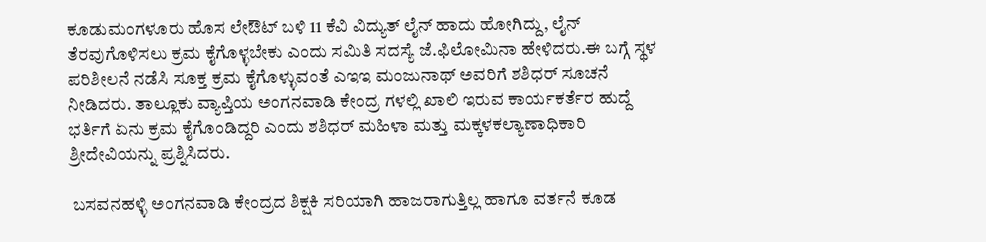ಕೂಡುಮಂಗಳೂರು ಹೊಸ ಲೇಔಟ್ ಬಳಿ 11 ಕೆವಿ ವಿದ್ಯುತ್ ಲೈನ್ ಹಾದು ಹೋಗಿದ್ದು, ಲೈನ್ ತೆರವುಗೊಳಿಸಲು ಕ್ರಮ ಕೈಗೊಳ್ಳಬೇಕು ಎಂದು ಸಮಿತಿ ಸದಸ್ಯೆ ಜೆ.ಫಿಲೋಮಿನಾ ಹೇಳಿದರು.ಈ ಬಗ್ಗೆ ಸ್ಥಳ ಪರಿಶೀಲನೆ ನಡೆಸಿ ಸೂಕ್ತ ಕ್ರಮ ಕೈಗೊಳ್ಳುವಂತೆ ಎಇಇ ಮಂಜುನಾಥ್ ಅವರಿಗೆ ಶಶಿಧರ್ ಸೂಚನೆ ನೀಡಿದರು. ತಾಲ್ಲೂಕು ವ್ಯಾಪ್ತಿಯ ಅಂಗನವಾಡಿ ಕೇಂದ್ರ ಗಳಲ್ಲಿ ಖಾಲಿ ಇರುವ ಕಾರ್ಯಕರ್ತೆರ ಹುದ್ದೆ ಭರ್ತಿಗೆ ಏನು ಕ್ರಮ ಕೈಗೊಂಡಿದ್ದರಿ ಎಂದು ಶಶಿಧರ್ ಮಹಿಳಾ ಮತ್ತು ‌ಮಕ್ಕಳ‌ಕಲ್ಯಾಣಾಧಿಕಾರಿ ಶ್ರೀದೇವಿಯನ್ನು ಪ್ರಶ್ನಿಸಿದರು.

 ಬಸವನಹಳ್ಳಿ ಅಂಗನವಾಡಿ ಕೇಂದ್ರದ ಶಿಕ್ಷಕಿ ಸರಿಯಾಗಿ ಹಾಜರಾಗುತ್ತಿಲ್ಲ ಹಾಗೂ ವರ್ತನೆ ಕೂಡ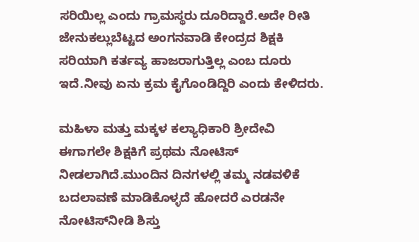ಸರಿಯಿಲ್ಲ ಎಂದು ಗ್ರಾಮಸ್ಥರು ದೂರಿದ್ದಾರೆ.ಅದೇ ರೀತಿ ಜೇನುಕಲ್ಲುಬೆಟ್ಟದ ಅಂಗನವಾಡಿ ಕೇಂದ್ರದ ಶಿಕ್ಷಕಿ ಸರಿಯಾಗಿ ಕರ್ತವ್ಯ ಹಾಜರಾಗುತ್ತಿಲ್ಲ ಎಂಬ ದೂರು ಇದೆ.ನೀವು ಏನು ಕ್ರಮ ಕೈಗೊಂಡಿದ್ದಿರಿ ಎಂದು ಕೇಳಿದರು.

ಮಹಿಳಾ ಮತ್ತು ಮಕ್ಕಳ ಕಲ್ಯಾಧಿಕಾರಿ ಶ್ರೀದೇವಿ ಈಗಾಗಲೇ ಶಿಕ್ಷಕಿಗೆ ಪ್ರಥಮ ನೋಟಿಸ್ ನೀಡಲಾಗಿದೆ.ಮುಂದಿನ ದಿನಗಳಲ್ಲಿ ತಮ್ಮ ನಡವಳಿಕೆ ಬದಲಾವಣೆ ಮಾಡಿಕೊಳ್ಳದೆ ಹೋದರೆ ಎರಡನೇ ನೋಟಿಸ್‌ನೀಡಿ ಶಿಸ್ತು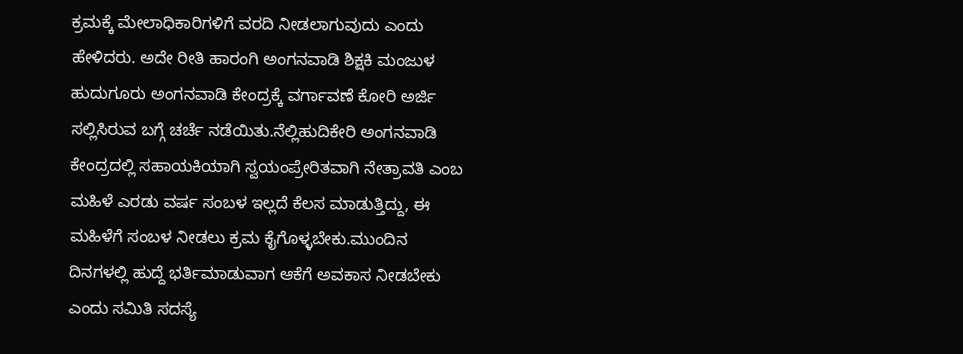ಕ್ರಮಕ್ಕೆ ಮೇಲಾಧಿಕಾರಿಗಳಿಗೆ ವರದಿ ನೀಡಲಾಗುವುದು ಎಂದು ಹೇಳಿದರು. ಅದೇ ರೀತಿ ಹಾರಂಗಿ ಅಂಗನವಾಡಿ ಶಿಕ್ಷಕಿ ಮಂಜುಳ ಹುದುಗೂರು ಅಂಗನವಾಡಿ ಕೇಂದ್ರಕ್ಕೆ ವರ್ಗಾವಣೆ ಕೋರಿ ಅರ್ಜಿ ಸಲ್ಲಿಸಿರುವ ಬಗ್ಗೆ ಚರ್ಚೆ ನಡೆಯಿತು.ನೆಲ್ಲಿಹುದಿಕೇರಿ ಅಂಗನವಾಡಿ ಕೇಂದ್ರದಲ್ಲಿ ಸಹಾಯಕಿಯಾಗಿ ಸ್ವಯಂಪ್ರೇರಿತವಾಗಿ ನೇತ್ರಾವತಿ ಎಂಬ ಮಹಿಳೆ ಎರಡು ವರ್ಷ ಸಂಬಳ ಇಲ್ಲದೆ ಕೆಲಸ ಮಾಡುತ್ತಿದ್ದು, ಈ ಮಹಿಳೆಗೆ ಸಂಬಳ ನೀಡಲು ಕ್ರಮ ಕೈಗೊಳ್ಳಬೇಕು.ಮುಂದಿನ ದಿನಗಳಲ್ಲಿ ಹುದ್ದೆ ಭರ್ತಿಮಾಡುವಾಗ ಆಕೆಗೆ ಅವಕಾಸ ನೀಡಬೇಕು ಎಂದು ಸಮಿತಿ ಸದಸ್ಯೆ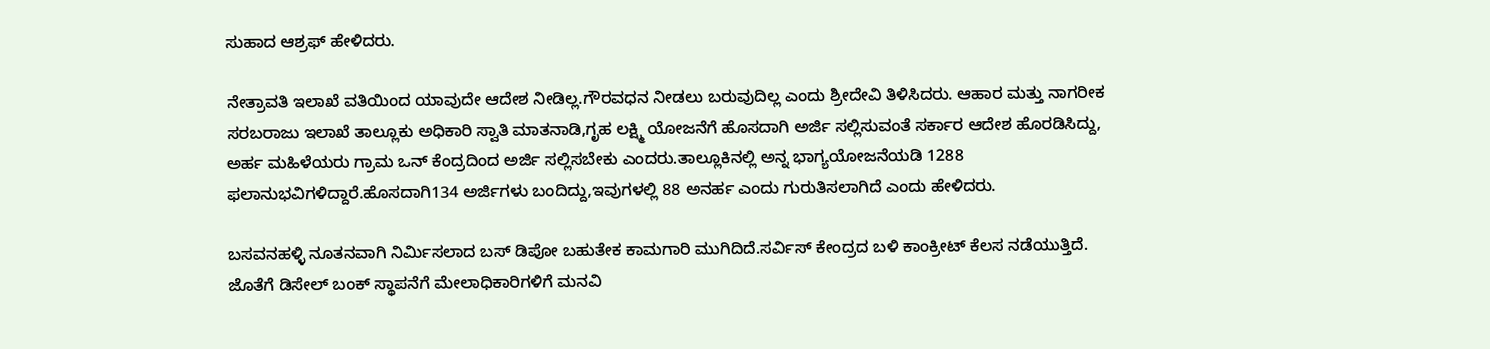ಸುಹಾದ ಆಶ್ರಫ್ ಹೇಳಿದರು.

ನೇತ್ರಾವತಿ ಇಲಾಖೆ ವತಿಯಿಂದ ಯಾವುದೇ ಆದೇಶ ನೀಡಿಲ್ಲ.ಗೌರವಧನ ನೀಡಲು ಬರುವುದಿಲ್ಲ ಎಂದು ಶ್ರೀದೇವಿ ತಿಳಿಸಿದರು. ಆಹಾರ ಮತ್ತು ನಾಗರೀಕ ಸರಬರಾಜು ಇಲಾಖೆ ತಾಲ್ಲೂಕು ಅಧಿಕಾರಿ ಸ್ವಾತಿ ಮಾತನಾಡಿ,ಗೃಹ ಲಕ್ಷ್ಮಿ ಯೋಜನೆಗೆ ಹೊಸದಾಗಿ ಅರ್ಜಿ ಸಲ್ಲಿಸುವಂತೆ ಸರ್ಕಾರ ಆದೇಶ ಹೊರಡಿಸಿದ್ದು, ಅರ್ಹ ಮಹಿಳೆಯರು ಗ್ರಾಮ ಒನ್ ಕೆಂದ್ರದಿಂದ ಅರ್ಜಿ ಸಲ್ಲಿಸಬೇಕು ಎಂದರು.ತಾಲ್ಲೂಕಿನಲ್ಲಿ ಅನ್ನ ಭಾಗ್ಯಯೋಜನೆಯಡಿ 1288 ಫಲಾನುಭವಿಗಳಿದ್ದಾರೆ.ಹೊಸದಾಗಿ134 ಅರ್ಜಿಗಳು ಬಂದಿದ್ದು,ಇವುಗಳಲ್ಲಿ 88 ಅನರ್ಹ ಎಂದು ಗುರುತಿಸಲಾಗಿದೆ ಎಂದು ಹೇಳಿದರು.

ಬಸವನಹಳ್ಳಿ ನೂತನವಾಗಿ ನಿರ್ಮಿಸಲಾದ ಬಸ್ ಡಿಪೋ ಬಹುತೇಕ ಕಾಮಗಾರಿ ಮುಗಿದಿದೆ.ಸರ್ವಿಸ್ ಕೇಂದ್ರದ ಬಳಿ ಕಾಂಕ್ರೀಟ್ ಕೆಲಸ ನಡೆಯುತ್ತಿದೆ. ಜೊತೆಗೆ ಡಿಸೇಲ್ ಬಂಕ್ ಸ್ಥಾಪನೆಗೆ ಮೇಲಾಧಿಕಾರಿಗಳಿಗೆ ಮನವಿ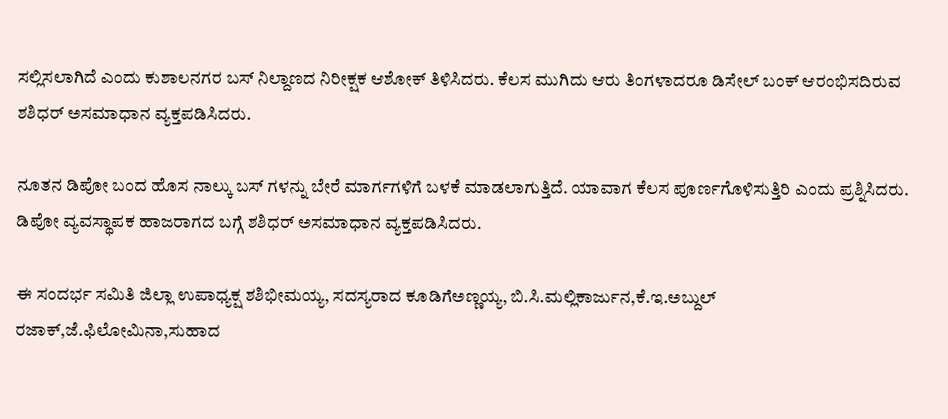ಸಲ್ಲಿಸಲಾಗಿದೆ ಎಂದು ಕುಶಾಲನಗರ ಬಸ್ ನಿಲ್ದಾಣದ ನಿರೀಕ್ಷಕ ಆಶೋಕ್ ತಿಳಿಸಿದರು. ಕೆಲಸ‌ ಮುಗಿದು ಆರು ತಿಂಗಳಾದರೂ ಡಿಸೇಲ್ ಬಂಕ್ ಆರಂಭಿಸದಿರುವ ಶಶಿಧರ್ ಅಸಮಾಧಾನ ವ್ಯಕ್ತಪಡಿಸಿದರು.

ನೂತನ ಡಿಪೋ ಬಂದ ಹೊಸ ನಾಲ್ಕು ಬಸ್ ಗಳನ್ನು ಬೇರೆ ಮಾರ್ಗಗಳಿಗೆ ಬಳಕೆ ಮಾಡಲಾಗುತ್ತಿದೆ. ಯಾವಾಗ ಕೆಲಸ ಪೂರ್ಣಗೊಳಿಸುತ್ತಿರಿ ಎಂದು ಪ್ರಶ್ನಿಸಿದರು. ಡಿಪೋ ವ್ಯವಸ್ಥಾಪಕ ಹಾಜರಾಗದ ಬಗ್ಗೆ ಶಶಿಧರ್ ಅಸಮಾಧಾನ ವ್ಯಕ್ತಪಡಿಸಿದರು.

ಈ ಸಂದರ್ಭ ಸಮಿತಿ ಜಿಲ್ಲಾ ಉಪಾಧ್ಯಕ್ಷ ಶಶಿಭೀಮಯ್ಯ, ಸದಸ್ಯರಾದ ಕೂಡಿಗೆಅಣ್ಣಯ್ಯ, ಬಿ.ಸಿ.ಮಲ್ಲಿಕಾರ್ಜುನ,ಕೆ.ಇ.ಅಬ್ದುಲ್ ರಜಾಕ್,ಜೆ.ಫಿಲೋಮಿನಾ,ಸುಹಾದ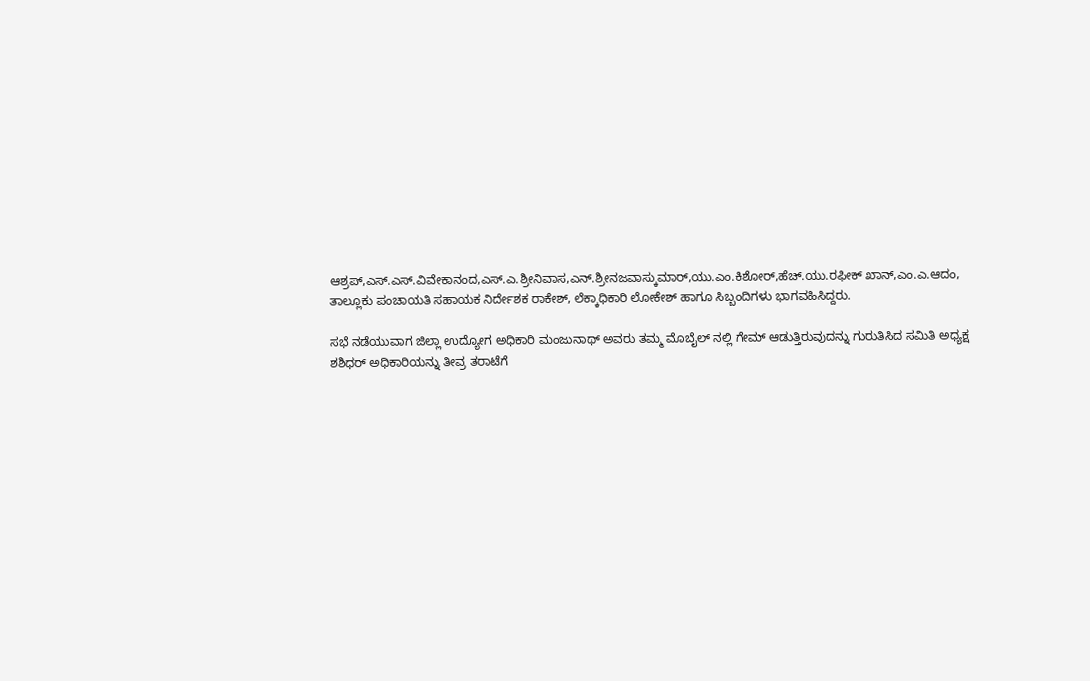ಆಶ್ರಪ್,ಎಸ್.ಎಸ್.ವಿವೇಕಾನಂದ,ಎಸ್.ಎ.ಶ್ರೀನಿವಾಸ,ಎನ್.ಶ್ರೀನಜವಾಸ್ಕುಮಾರ್,ಯು.ಎಂ.ಕಿಶೋರ್,ಹೆಚ್.ಯು.ರಫೀಕ್ ಖಾನ್,ಎಂ.ಎ.ಆದಂ, ತಾಲ್ಲೂಕು ಪಂಚಾಯತಿ ಸಹಾಯಕ ನಿರ್ದೇಶಕ ರಾಕೇಶ್, ಲೆಕ್ಕಾಧಿಕಾರಿ ಲೋಕೇಶ್ ಹಾಗೂ ಸಿಬ್ಬಂದಿಗಳು ಭಾಗವಹಿಸಿದ್ದರು.

ಸಭೆ ನಡೆಯುವಾಗ ಜಿಲ್ಲಾ ಉದ್ಯೋಗ ಅಧಿಕಾರಿ ಮಂಜುನಾಥ್ ಅವರು ತಮ್ಮ ಮೊಬೈಲ್ ನಲ್ಲಿ‌ ಗೇಮ್ ಆಡುತ್ತಿರುವುದನ್ನು ಗುರುತಿಸಿದ ಸಮಿತಿ ಅಧ್ಯಕ್ಷ ಶಶಿಧರ್ ಅಧಿಕಾರಿಯನ್ನು ತೀವ್ರ ತರಾಟೆಗೆ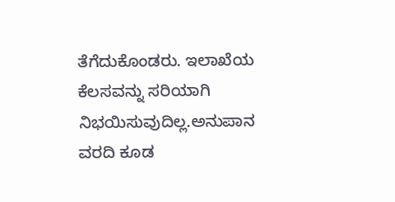ತೆಗೆದುಕೊಂಡರು. ಇಲಾಖೆಯ ಕೆಲಸವನ್ನು ಸರಿಯಾಗಿ ನಿಭಯಿಸುವುದಿಲ್ಲ.ಅನುಪಾನ ವರದಿ ಕೂಡ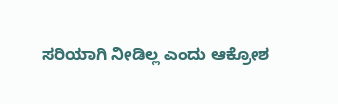ಸರಿಯಾಗಿ ನೀಡಿಲ್ಲ ಎಂದು ಆಕ್ರೋಶ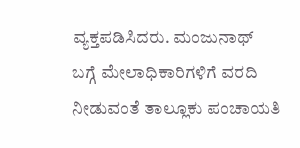ವ್ಯಕ್ತಪಡಿಸಿದರು. ಮಂಜುನಾಥ್ ಬಗ್ಗೆ ‌ಮೇಲಾಧಿಕಾರಿಗಳಿಗೆ ವರದಿ ನೀಡುವಂತೆ‌ ತಾಲ್ಲೂಕು ಪಂಚಾಯತಿ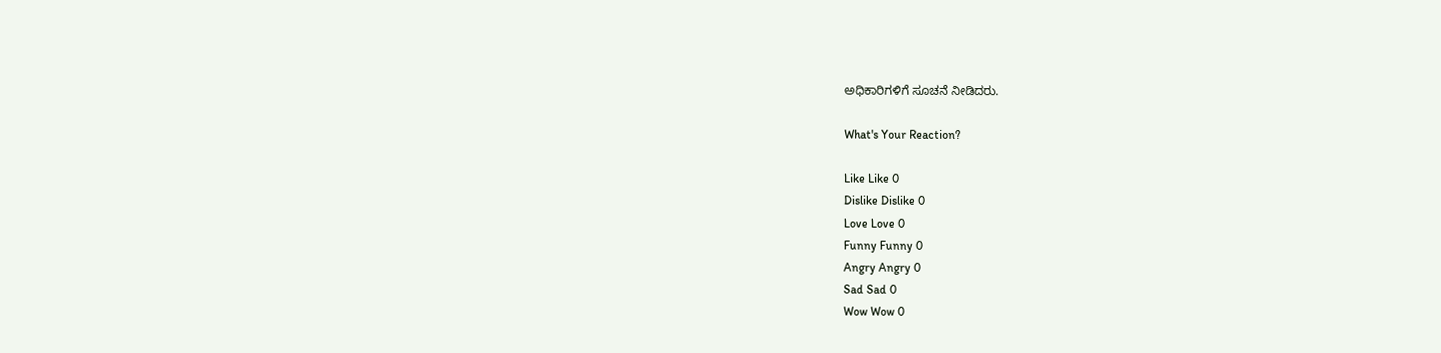ಅಧಿಕಾರಿಗಳಿಗೆ ಸೂಚನೆ ನೀಡಿದರು.

What's Your Reaction?

Like Like 0
Dislike Dislike 0
Love Love 0
Funny Funny 0
Angry Angry 0
Sad Sad 0
Wow Wow 0